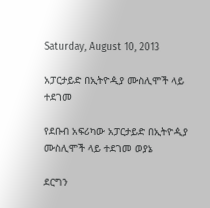Saturday, August 10, 2013

አፓርታይድ በኢትዮዺያ ሙስሊሞች ላይ ተደገመ

የደቡብ አፍሪካው አፓርታይድ በኢትዮዺያ ሙስሊሞች ላይ ተደገመ ወያኔ

ደርግን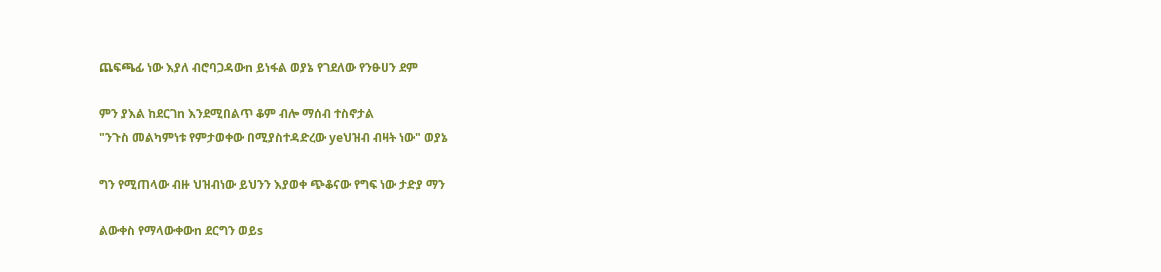ጨፍጫፊ ነው እያለ ብሮባጋዳውn ይነፋል ወያኔ የገደለው የንፁሀን ደም

ምን ያእል ከደርገn እንደሚበልጥ ቆም ብሎ ማሰብ ተስኖታል
"ንጉስ መልካምነቱ የምታወቀው በሚያስተዳድረው yeህዝብ ብዛት ነው" ወያኔ

ግን የሚጠላው ብዙ ህዝብነው ይህንን እያወቀ ጭቆናው የግፍ ነው ታድያ ማን

ልውቀስ የማላውቀውn ደርግን ወይs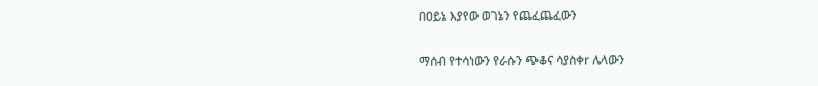በዐይኔ እያየው ወገኔን የጨፈጨፈውን

ማሰብ የተሳነውን የራሱን ጭቆና ሳያስቀr ሌላውን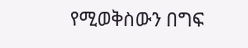የሚወቅስውን በግፍ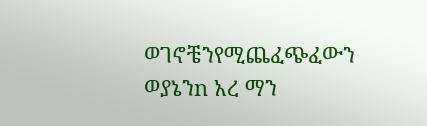ወገኖቼንየሚጨፈጭፈውን ወያኔንn አረ ማን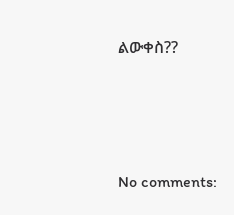ልውቀስ??






No comments: